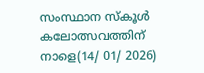സംസ്ഥാന സ്കൂൾ കലോത്സവത്തിന് നാളെ(14/ 01/ 2026)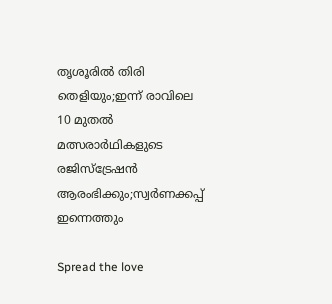തൃശൂരിൽ തിരി തെളിയും;ഇന്ന് രാവിലെ 10 മുതൽ മത്സരാർഥികളുടെ രജിസ്ട്രേഷൻ ആരംഭിക്കും;സ്വർണക്കപ്പ് ഇന്നെത്തും

Spread the love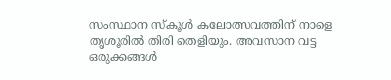സംസ്ഥാന സ്കൂൾ കലോത്സവത്തിന് നാളെ തൃശൂരിൽ തിരി തെളിയും. അവസാന വട്ട ഒരുക്കങ്ങൾ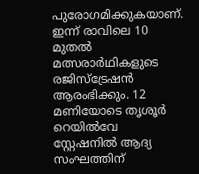പുരോഗമിക്കുകയാണ്. ഇന്ന് രാവിലെ 10 മുതൽ മത്സരാർഥികളുടെ രജിസ്ട്രേഷൻ ആരംഭിക്കും. 12 മണിയോടെ തൃശൂർ റെയിൽവേ സ്റ്റേഷനിൽ ആദ്യ സംഘത്തിന്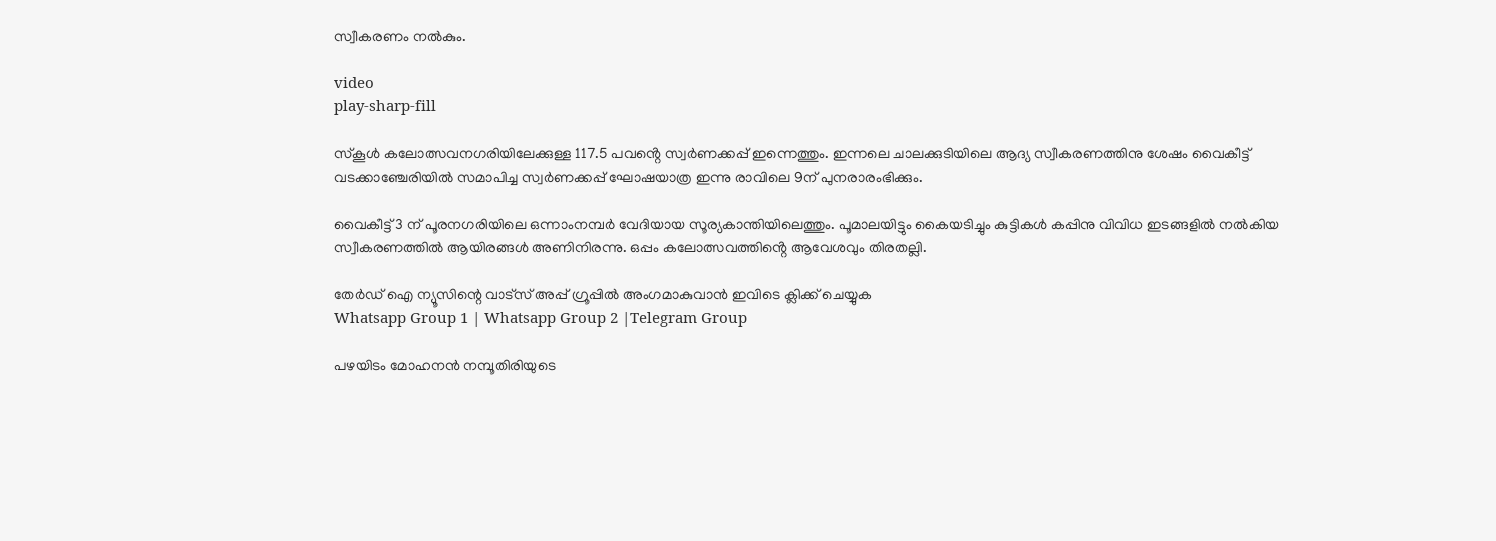സ്വീകരണം നൽകും.

video
play-sharp-fill

സ്കൂൾ കലോത്സവനഗരിയിലേക്കുള്ള 117.5 പവൻ്റെ സ്വർണക്കപ്പ് ഇന്നെത്തും. ഇന്നലെ ചാലക്കുടിയിലെ ആദ്യ സ്വീകരണത്തിനു ശേഷം വൈകീട്ട് വടക്കാഞ്ചേരിയിൽ സമാപിച്ച സ്വർണക്കപ്പ് ഘോഷയാത്ര ഇന്നു രാവിലെ 9ന് പുനരാരംഭിക്കും.

വൈകീട്ട് 3 ന് പൂരനഗരിയിലെ ഒന്നാംനമ്പർ വേദിയായ സൂര്യകാന്തിയിലെത്തും. പൂമാലയിട്ടും കൈയടിച്ചും കുട്ടികൾ കപ്പിനു വിവിധ ഇടങ്ങളിൽ നൽകിയ സ്വീകരണത്തിൽ ആയിരങ്ങൾ അണിനിരന്നു. ഒപ്പം കലോത്സവത്തിൻ്റെ ആവേശവും തിരതല്ലി.

തേർഡ് ഐ ന്യൂസിന്റെ വാട്സ് അപ്പ് ഗ്രൂപ്പിൽ അംഗമാകുവാൻ ഇവിടെ ക്ലിക്ക് ചെയ്യുക
Whatsapp Group 1 | Whatsapp Group 2 |Telegram Group

പഴയിടം മോഹനൻ നമ്പൂതിരിയുടെ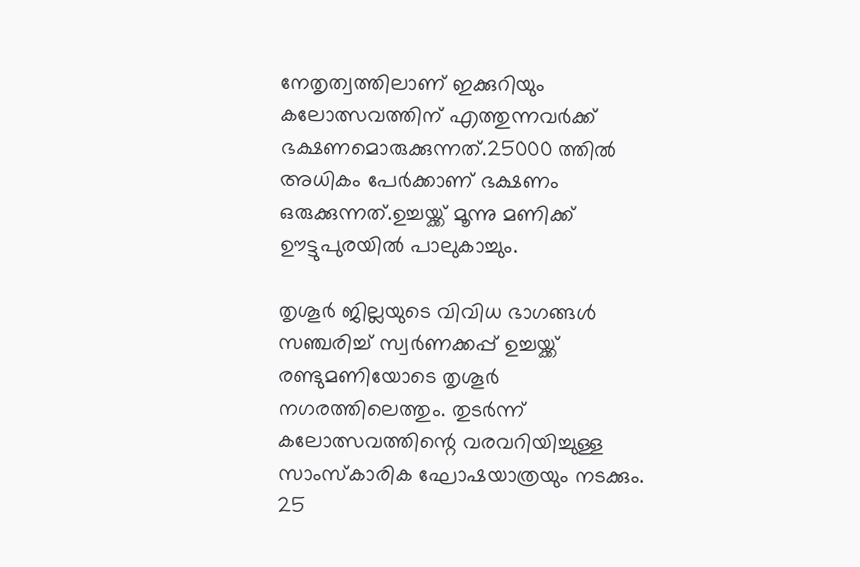നേതൃത്വത്തിലാണ് ഇക്കുറിയും കലോത്സവത്തിന് എത്തുന്നവർക്ക് ഭക്ഷണമൊരുക്കുന്നത്.25000 ത്തിൽ അധികം പേർക്കാണ് ഭക്ഷണം ഒരുക്കുന്നത്.ഉച്ചയ്ക്ക് മൂന്നു മണിക്ക് ഊട്ടുപുരയിൽ പാലുകാച്ചും.

തൃശൂർ ജില്ലയുടെ വിവിധ ഭാഗങ്ങൾ സഞ്ചരിച്ച് സ്വർണക്കപ്പ് ഉച്ചയ്ക്ക് രണ്ടുമണിയോടെ തൃശൂർ നഗരത്തിലെത്തും. തുടർന്ന് കലോത്സവത്തിന്റെ വരവറിയിച്ചുള്ള സാംസ്കാരിക ഘോഷയാത്രയും നടക്കും.
25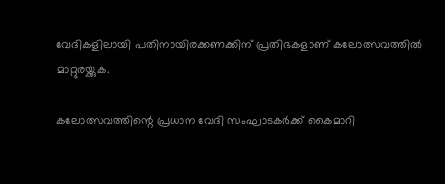വേദികളിലായി പതിനായിരക്കണക്കിന് പ്രതിഭകളാണ് കലോത്സവത്തിൽ മാറ്റുരയ്ക്കുക.

കലോത്സവത്തിന്റെ പ്രധാന വേദി സംഘാടകർക്ക് കൈമാറി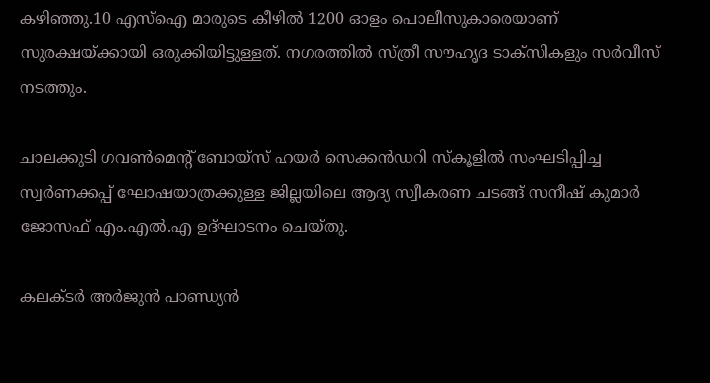കഴിഞ്ഞു.10 എസ്ഐ മാരുടെ കീഴിൽ 1200 ഓളം പൊലീസുകാരെയാണ് സുരക്ഷയ്ക്കായി ഒരുക്കിയിട്ടുള്ളത്. നഗരത്തിൽ സ്ത്രീ സൗഹൃദ ടാക്സികളും സർവീസ് നടത്തും.

ചാലക്കുടി ഗവൺമെന്റ് ബോയ്‌സ് ഹയർ സെക്കൻഡറി സ്‌കൂളിൽ സംഘടിപ്പിച്ച സ്വർണക്കപ്പ് ഘോഷയാത്രക്കുള്ള ജില്ലയിലെ ആദ്യ സ്വീകരണ ചടങ്ങ് സനീഷ് കുമാർ ജോസഫ് എം.എൽ.എ ഉദ്ഘാടനം ചെയ്തു.

കലക്ടർ അർജുൻ പാണ്ഡ്യൻ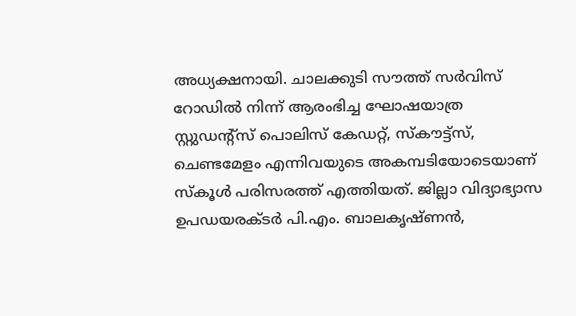അധ്യക്ഷനായി. ചാലക്കുടി സൗത്ത് സർവിസ് റോഡിൽ നിന്ന് ആരംഭിച്ച ഘോഷയാത്ര സ്റ്റുഡന്റ്‌സ് പൊലിസ് കേഡറ്റ്, സ്‌കൗട്ട്സ്, ചെണ്ടമേളം എന്നിവയുടെ അകമ്പടിയോടെയാണ് സ്‌കൂൾ പരിസരത്ത് എത്തിയത്. ജില്ലാ വിദ്യാഭ്യാസ ഉപഡയരക്ടർ പി.എം. ബാലകൃഷ്ണൻ,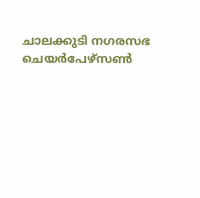ചാലക്കുടി നഗരസഭ ചെയർപേഴ്‌സൺ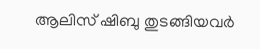ആലിസ് ഷിബു തുടങ്ങിയവർ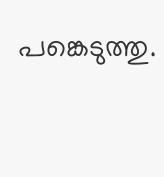പങ്കെടുത്തു.